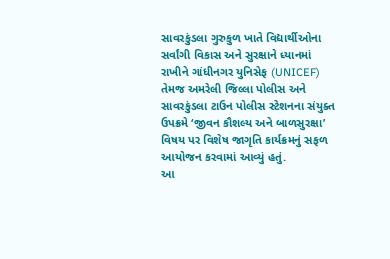સાવરકુંડલા ગુરુકુળ ખાતે વિદ્યાર્થીઓના સર્વાંગી વિકાસ અને સુરક્ષાને ધ્યાનમાં રાખીને ગાંધીનગર યુનિસેફ (UNICEF) તેમજ અમરેલી જિલ્લા પોલીસ અને સાવરકુંડલા ટાઉન પોલીસ સ્ટેશનના સંયુક્ત ઉપક્રમે ‘જીવન કૌશલ્ય અને બાળસુરક્ષા’ વિષય પર વિશેષ જાગૃતિ કાર્યક્રમનું સફળ આયોજન કરવામાં આવ્યું હતું.
આ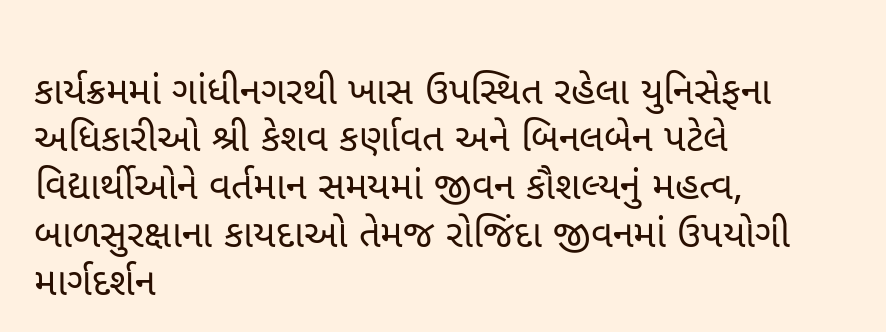કાર્યક્રમમાં ગાંધીનગરથી ખાસ ઉપસ્થિત રહેલા યુનિસેફના અધિકારીઓ શ્રી કેશવ કર્ણાવત અને બિનલબેન પટેલે વિદ્યાર્થીઓને વર્તમાન સમયમાં જીવન કૌશલ્યનું મહત્વ, બાળસુરક્ષાના કાયદાઓ તેમજ રોજિંદા જીવનમાં ઉપયોગી માર્ગદર્શન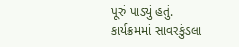પૂરું પાડ્યું હતું.
કાર્યક્રમમાં સાવરકુંડલા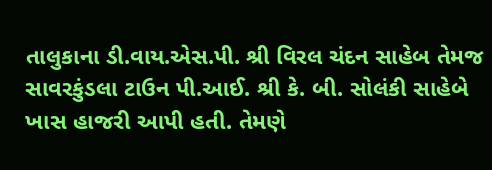તાલુકાના ડી.વાય.એસ.પી. શ્રી વિરલ ચંદન સાહેબ તેમજ સાવરકુંડલા ટાઉન પી.આઈ. શ્રી કે. બી. સોલંકી સાહેબે ખાસ હાજરી આપી હતી. તેમણે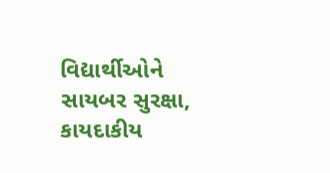વિદ્યાર્થીઓને સાયબર સુરક્ષા, કાયદાકીય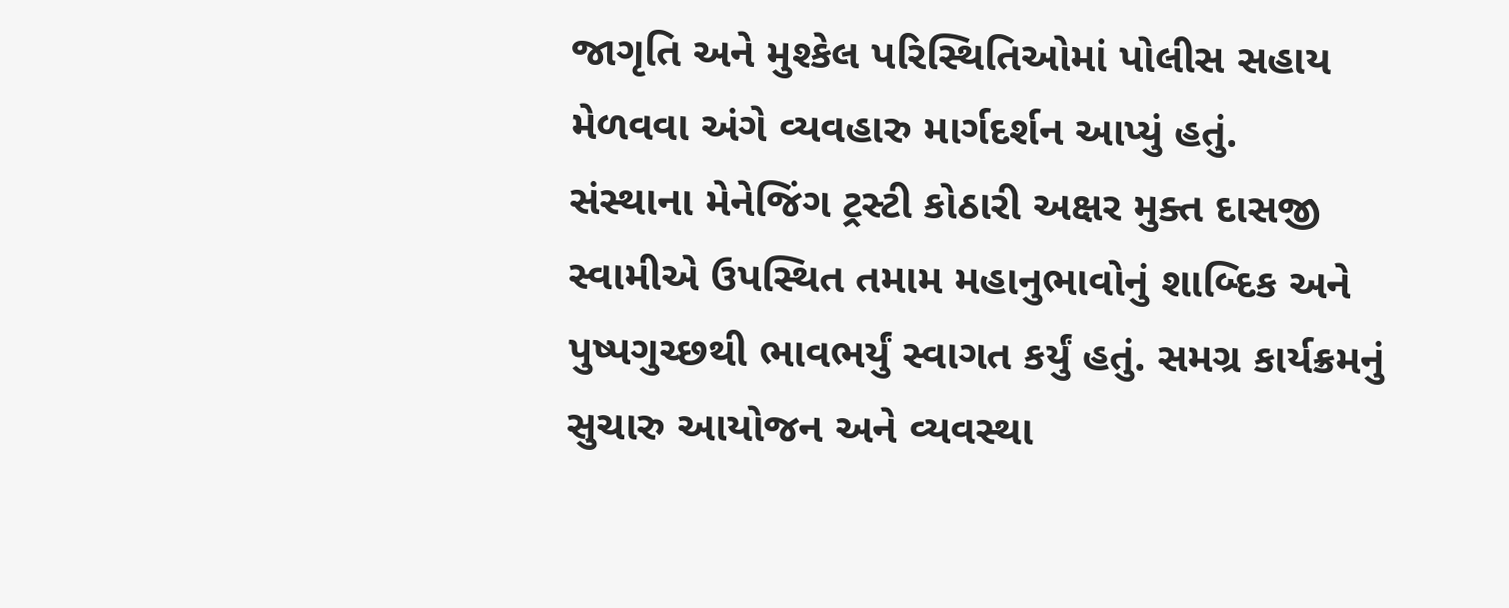જાગૃતિ અને મુશ્કેલ પરિસ્થિતિઓમાં પોલીસ સહાય મેળવવા અંગે વ્યવહારુ માર્ગદર્શન આપ્યું હતું.
સંસ્થાના મેનેજિંગ ટ્રસ્ટી કોઠારી અક્ષર મુક્ત દાસજી સ્વામીએ ઉપસ્થિત તમામ મહાનુભાવોનું શાબ્દિક અને પુષ્પગુચ્છથી ભાવભર્યું સ્વાગત કર્યું હતું. સમગ્ર કાર્યક્રમનું સુચારુ આયોજન અને વ્યવસ્થા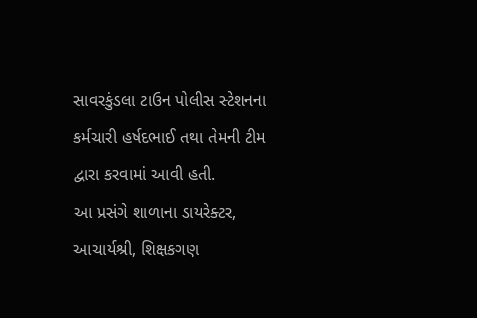સાવરકુંડલા ટાઉન પોલીસ સ્ટેશનના કર્મચારી હર્ષદભાઈ તથા તેમની ટીમ દ્વારા કરવામાં આવી હતી.
આ પ્રસંગે શાળાના ડાયરેક્ટર, આચાર્યશ્રી, શિક્ષકગણ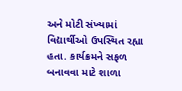અને મોટી સંખ્યામાં વિદ્યાર્થીઓ ઉપસ્થિત રહ્યા હતા. કાર્યક્રમને સફળ બનાવવા માટે શાળા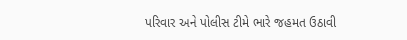પરિવાર અને પોલીસ ટીમે ભારે જહમત ઉઠાવી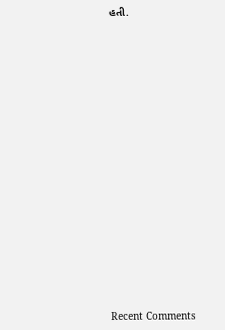હતી.


















Recent Comments